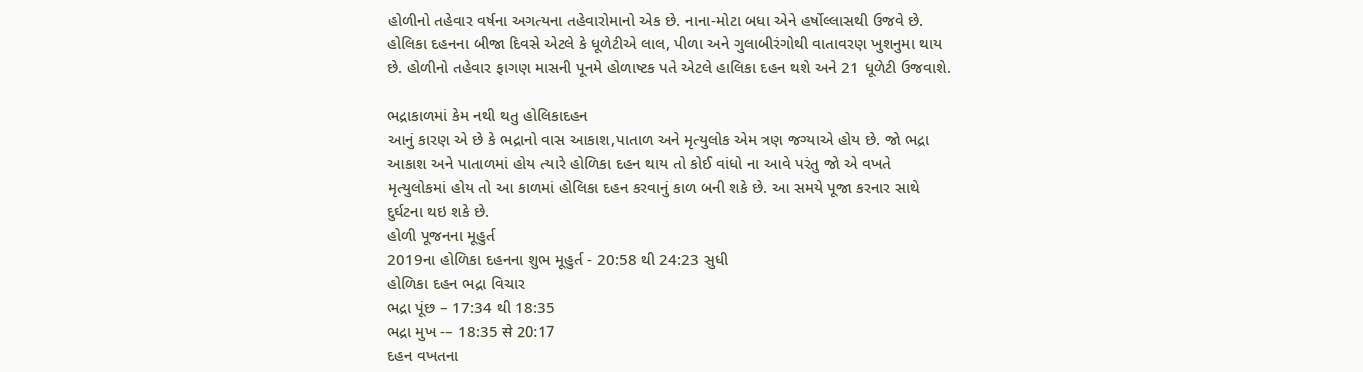હોળીનો તહેવાર વર્ષના અગત્યના તહેવારોમાનો એક છે. નાના-મોટા બધા એને હર્ષોલ્લાસથી ઉજવે છે. હોલિકા દહનના બીજા દિવસે એટલે કે ધૂળેટીએ લાલ, પીળા અને ગુલાબીરંગોથી વાતાવરણ ખુશનુમા થાય છે. હોળીનો તહેવાર ફાગણ માસની પૂનમે હોળાષ્ટક પતે એટલે હાલિકા દહન થશે અને 21 ધૂળેટી ઉજવાશે.

ભદ્રાકાળમાં કેમ નથી થતુ હોલિકાદહન
આનું કારણ એ છે કે ભદ્રાનો વાસ આકાશ,પાતાળ અને મૃત્યુલોક એમ ત્રણ જગ્યાએ હોય છે. જો ભદ્રા આકાશ અને પાતાળમાં હોય ત્યારે હોળિકા દહન થાય તો કોઈ વાંધો ના આવે પરંતુ જો એ વખતે મૃત્યુલોકમાં હોય તો આ કાળમાં હોલિકા દહન કરવાનું કાળ બની શકે છે. આ સમયે પૂજા કરનાર સાથે દુર્ઘટના થઇ શકે છે.
હોળી પૂજનના મૂહુર્ત
2019ના હોળિકા દહનના શુભ મૂહુર્ત - 20:58 થી 24:23 સુધી
હોળિકા દહન ભદ્રા વિચાર
ભદ્રા પૂંછ – 17:34 થી 18:35
ભદ્રા મુખ -– 18:35 से 20:17
દહન વખતના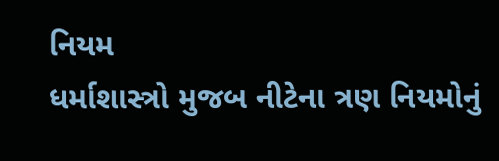નિયમ
ધર્માશાસ્ત્રો મુજબ નીટેના ત્રણ નિયમોનું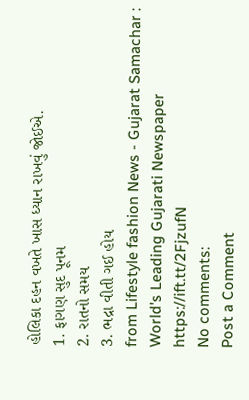હોલિકા દહન વખતે ખાસ ધ્યાન રાખવું જોઈએ.
1. ફાગણ સુદ પૂનમ
2. રાતનો સમય
3. ભદ્રા વીતી ગઈ હોય
from Lifestyle fashion News - Gujarat Samachar : World's Leading Gujarati Newspaper https://ift.tt/2FjzufN
No comments:
Post a Comment